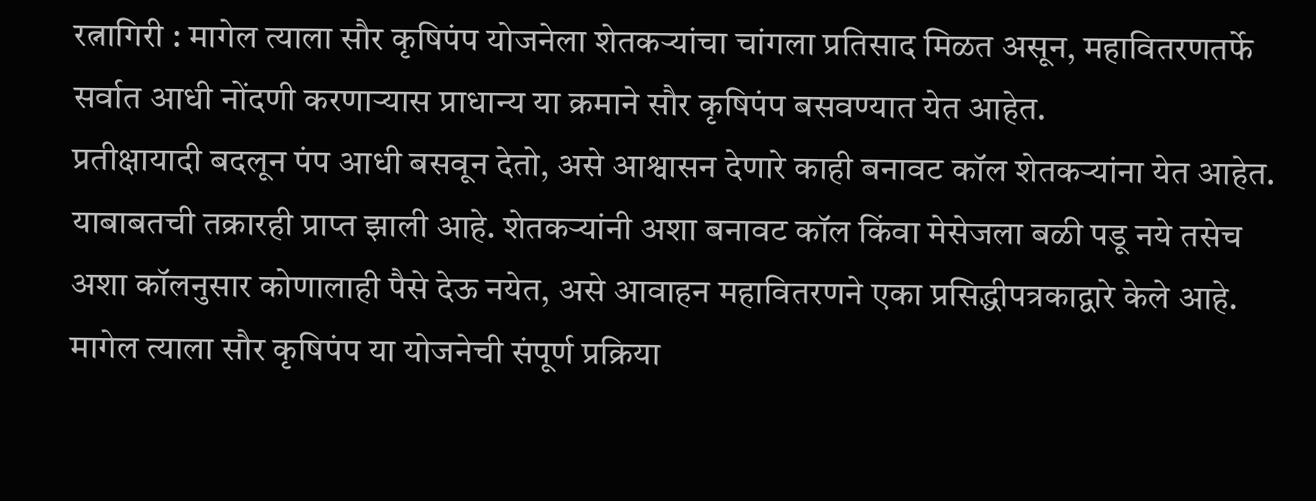रत्नागिरी : मागेल त्याला सौर कृषिपंप योजनेला शेतकऱ्यांचा चांगला प्रतिसाद मिळत असून, महावितरणतर्फे सर्वात आधी नोंदणी करणाऱ्यास प्राधान्य या क्रमाने सौर कृषिपंप बसवण्यात येत आहेत.
प्रतीक्षायादी बदलून पंप आधी बसवून देतो, असे आश्वासन देणारे काही बनावट कॉल शेतकऱ्यांना येत आहेत. याबाबतची तक्रारही प्राप्त झाली आहे. शेतकऱ्यांनी अशा बनावट कॉल किंवा मेसेजला बळी पडू नये तसेच अशा कॉलनुसार कोणालाही पैसे देऊ नयेत, असे आवाहन महावितरणने एका प्रसिद्धीपत्रकाद्वारे केले आहे.
मागेल त्याला सौर कृषिपंप या योजनेची संपूर्ण प्रक्रिया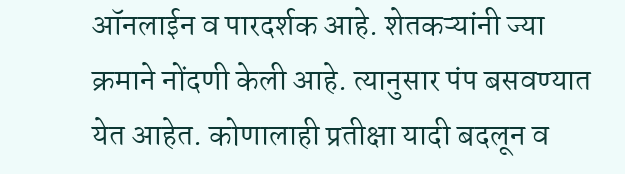ऑनलाईन व पारदर्शक आहे. शेतकऱ्यांनी ज्या क्रमाने नोंदणी केली आहे. त्यानुसार पंप बसवण्यात येत आहेत. कोणालाही प्रतीक्षा यादी बदलून व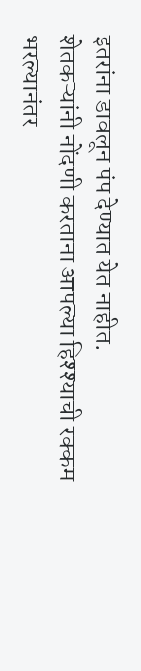इतरांना डावलून पंप देण्यात येत नाहीत.
शेतकऱ्यांनी नोंदणी करताना आपल्या हिश्श्याची रक्कम भरल्यानंतर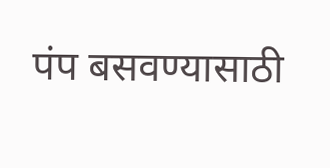पंप बसवण्यासाठी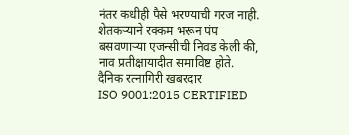नंतर कधीही पैसे भरण्याची गरज नाही. शेतकऱ्याने रक्कम भरून पंप बसवणाऱ्या एजन्सीची निवड केली की, नाव प्रतीक्षायादीत समाविष्ट होते.
दैनिक रत्नागिरी खबरदार
ISO 9001:2015 CERTIFIED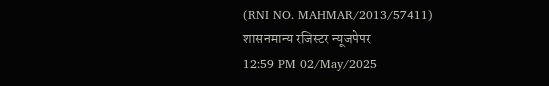(RNI NO. MAHMAR/2013/57411)
शासनमान्य रजिस्टर न्यूजपेपर
12:59 PM 02/May/2025